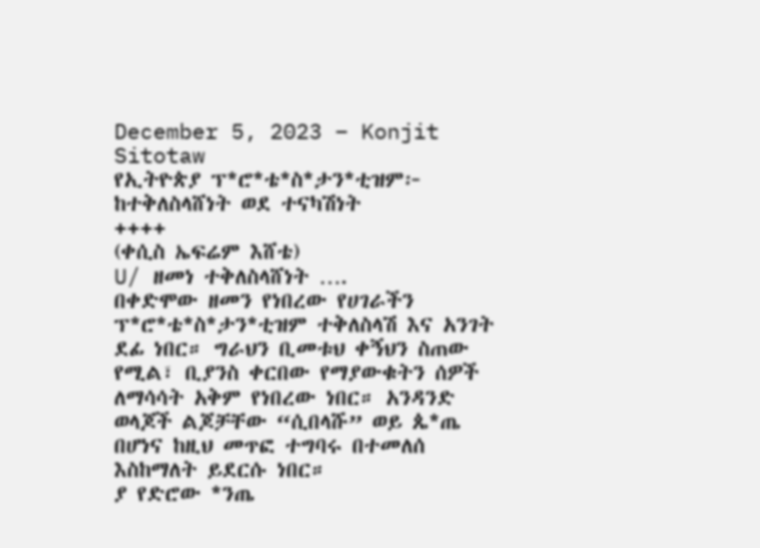December 5, 2023 – Konjit Sitotaw
የኢትዮጵያ ፕ*ሮ*ቴ*ስ*ታን*ቲዝም፦ ከተቅለስላሸነት ወደ ተናካሽነት
++++
(ቀሲስ ኤፍሬም እሸቴ)
U/ ዘመነ ተቅለስላሸነት ….
በቀድሞው ዘመን የነበረው የሀገራችን ፕ*ሮ*ቴ*ስ*ታን*ቲዝም ተቅለስላሽ እና አንገት ደፊ ነበር። ግራህን ቢመቱህ ቀኝህን ስጠው የሚል፣ ቢያንስ ቀርበው የማያውቁትን ሰዎች ለማሳሳት አቅም የነበረው ነበር። አንዳንድ ወላጆች ልጆቻቸው “ሲበላሹ” ወይ ጴ*ጤ በሆነና ከዚህ መጥፎ ተግባሩ በተመለሰ እስከማለት ይደርሱ ነበር።
ያ የድሮው *ንጤ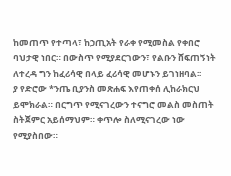ከመጠጥ የተጣላ፣ ከኃጢአት የራቀ የሚመስል የቀበሮ ባህታዊ ነበር። በውስጥ የሚያደርገውን፣ የልቡን ሸፍጠኝነት ለተረዳ ግን ከፈሪሳዊ በላይ ፈሪሳዊ መሆኑን ይገነዘባል፡፡
ያ የድሮው *ንጤ ቢያንስ መጽሐፍ እየጠቀሰ ሊከራክርህ ይሞክራል። በርግጥ የሚናገረውን ተናግሮ መልስ መስጠት ስትጀምር አይሰማህም። ቀጥሎ ስለሚናገረው ነው የሚያስበው።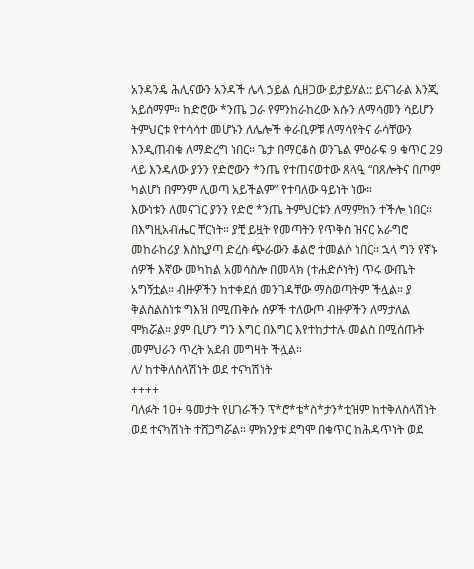አንዳንዴ ሕሊናውን አንዳች ሌላ ኃይል ሲዘጋው ይታይሃል:: ይናገራል እንጂ አይሰማም። ከድሮው *ንጤ ጋራ የምንከራከረው እሱን ለማሳመን ሳይሆን ትምህርቱ የተሳሳተ መሆኑን ለሌሎች ቀራቢዎቹ ለማሳየትና ራሳቸውን እንዲጠብቁ ለማድረግ ነበር። ጌታ በማርቆስ ወንጌል ምዕራፍ 9 ቁጥር 29 ላይ እንዳለው ያንን የድሮውን *ንጤ የተጠናወተው ጸላዒ “በጸሎትና በጦም ካልሆነ በምንም ሊወጣ አይችልም” የተባለው ዓይነት ነው።
እውነቱን ለመናገር ያንን የድሮ *ንጤ ትምህርቱን ለማምከን ተችሎ ነበር። በእግዚአብሔር ቸርነት። ያቺ ይዟት የመጣትን የጥቅስ ዝናር አራግሮ መከራከሪያ እስኪያጣ ድረስ ጭራውን ቆልሮ ተመልሶ ነበር። ኋላ ግን የኛኑ ሰዎች እኛው መካከል አመሳስሎ በመላክ (ተሐድሶነት) ጥሩ ውጤት አግኝቷል። ብዙዎችን ከተቀደሰ መንገዳቸው ማስወጣትም ችሏል። ያ ቅልስልስነቱ ግእዝ በሚጠቅሱ ሰዎች ተለውጦ ብዙዎችን ለማታለል ሞክሯል። ያም ቢሆን ግን እግር በእግር እየተከታተሉ መልስ በሚሰጡት መምህራን ጥረት አደብ መግዛት ችሏል።
ለ/ ከተቅለስላሽነት ወደ ተናካሽነት
++++
ባለፉት 10+ ዓመታት የሀገራችን ፕ*ሮ*ቴ*ስ*ታን*ቲዝም ከተቅለስላሽነት ወደ ተናካሽነት ተሸጋግሯል። ምክንያቱ ደግሞ በቁጥር ከሕዳጥነት ወደ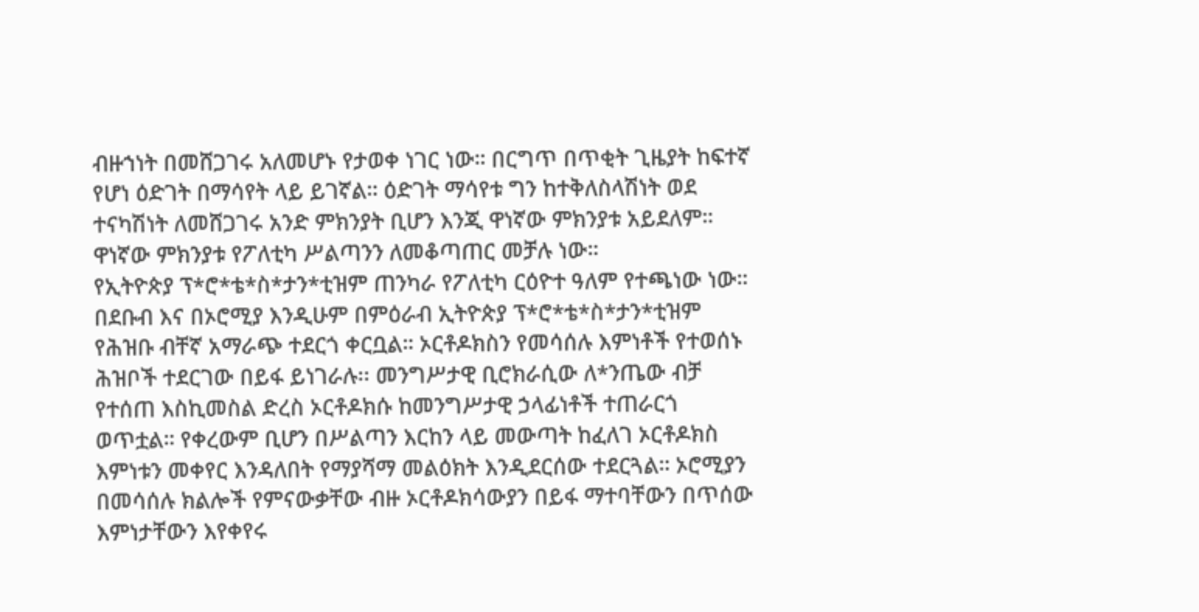ብዙኀነት በመሸጋገሩ አለመሆኑ የታወቀ ነገር ነው። በርግጥ በጥቂት ጊዜያት ከፍተኛ የሆነ ዕድገት በማሳየት ላይ ይገኛል። ዕድገት ማሳየቱ ግን ከተቅለስላሽነት ወደ ተናካሽነት ለመሸጋገሩ አንድ ምክንያት ቢሆን እንጂ ዋነኛው ምክንያቱ አይደለም። ዋነኛው ምክንያቱ የፖለቲካ ሥልጣንን ለመቆጣጠር መቻሉ ነው።
የኢትዮጵያ ፕ*ሮ*ቴ*ስ*ታን*ቲዝም ጠንካራ የፖለቲካ ርዕዮተ ዓለም የተጫነው ነው። በደቡብ እና በኦሮሚያ እንዲሁም በምዕራብ ኢትዮጵያ ፕ*ሮ*ቴ*ስ*ታን*ቲዝም የሕዝቡ ብቸኛ አማራጭ ተደርጎ ቀርቧል። ኦርቶዶክስን የመሳሰሉ እምነቶች የተወሰኑ ሕዝቦች ተደርገው በይፋ ይነገራሉ፡፡ መንግሥታዊ ቢሮክራሲው ለ*ንጤው ብቻ የተሰጠ እስኪመስል ድረስ ኦርቶዶክሱ ከመንግሥታዊ ኃላፊነቶች ተጠራርጎ ወጥቷል። የቀረውም ቢሆን በሥልጣን እርከን ላይ መውጣት ከፈለገ ኦርቶዶክስ እምነቱን መቀየር እንዳለበት የማያሻማ መልዕክት እንዲደርሰው ተደርጓል። ኦሮሚያን በመሳሰሉ ክልሎች የምናውቃቸው ብዙ ኦርቶዶክሳውያን በይፋ ማተባቸውን በጥሰው እምነታቸውን እየቀየሩ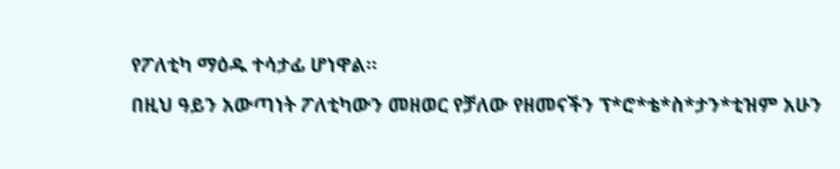የፖለቲካ ማዕዱ ተሳታፊ ሆነዋል።
በዚህ ዓይን አውጣነት ፖለቲካውን መዘወር የቻለው የዘመናችን ፕ*ሮ*ቴ*ስ*ታን*ቲዝም አሁን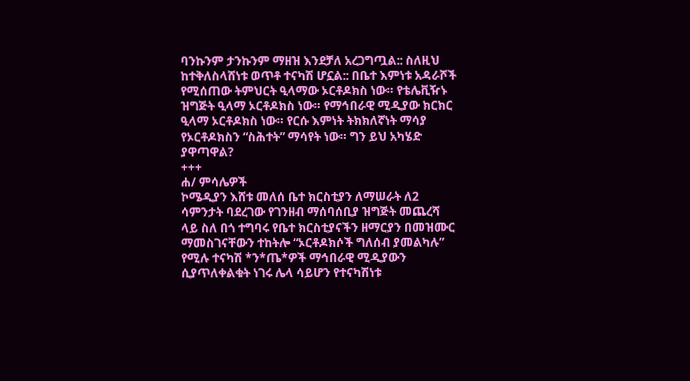ባንኩንም ታንኩንም ማዘዝ እንደቻለ አረጋግጧል:: ስለዚህ ከተቅለስላሸነቱ ወጥቶ ተናካሽ ሆኗል:: በቤተ እምነቱ አዳራሾች የሚሰጠው ትምህርት ዒላማው ኦርቶዶክስ ነው። የቴሌቪዥኑ ዝግጅት ዒላማ ኦርቶዶክስ ነው። የማኅበራዊ ሚዲያው ክርክር ዒላማ ኦርቶዶክስ ነው። የርሱ እምነት ትክክለኛነት ማሳያ የኦርቶዶክስን “ስሕተት” ማሳየት ነው። ግን ይህ አካሄድ ያዋጣዋል?
+++
ሐ/ ምሳሌዎች
ኮሜዲያን እሸቱ መለሰ ቤተ ክርስቲያን ለማሠራት ለ2 ሳምንታት ባደረገው የገንዘብ ማሰባሰቢያ ዝግጅት መጨረሻ ላይ ስለ በጎ ተግባሩ የቤተ ክርስቲያናችን ዘማርያን በመዝሙር ማመስገናቸውን ተከትሎ “ኦርቶዶክሶች ግለሰብ ያመልካሉ” የሚሉ ተናካሽ *ን*ጤ*ዎች ማኅበራዊ ሚዲያውን ሲያጥለቀልቁት ነገሩ ሌላ ሳይሆን የተናካሽነቱ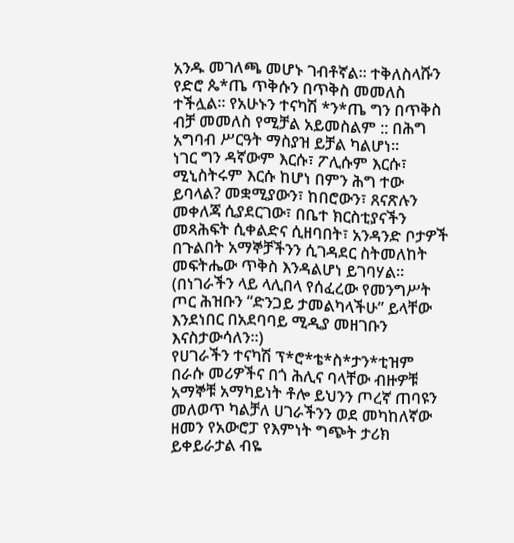አንዱ መገለጫ መሆኑ ገብቶኛል፡፡ ተቅለስላሹን የድሮ ጴ*ጤ ጥቅሱን በጥቅስ መመለስ ተችሏል፡፡ የአሁኑን ተናካሽ *ን*ጤ ግን በጥቅስ ብቻ መመለስ የሚቻል አይመስልም :: በሕግ አግባብ ሥርዓት ማስያዝ ይቻል ካልሆነ።
ነገር ግን ዳኛውም እርሱ፣ ፖሊሱም እርሱ፣ ሚኒስትሩም እርሱ ከሆነ በምን ሕግ ተው ይባላል? መቋሚያውን፣ ከበሮውን፣ ጸናጽሉን መቀለጃ ሲያደርገው፣ በቤተ ክርስቲያናችን መጻሕፍት ሲቀልድና ሲዘባበት፣ አንዳንድ ቦታዎች በጉልበት አማኞቻችንን ሲገዳደር ስትመለከት መፍትሔው ጥቅስ እንዳልሆነ ይገባሃል። (በነገራችን ላይ ላሊበላ የሰፈረው የመንግሥት ጦር ሕዝቡን “ድንጋይ ታመልካላችሁ” ይላቸው እንደነበር በአደባባይ ሚዲያ መዘገቡን እናስታውሳለን።)
የሀገራችን ተናካሽ ፕ*ሮ*ቴ*ስ*ታን*ቲዝም በራሱ መሪዎችና በጎ ሕሊና ባላቸው ብዙዎቹ አማኞቹ አማካይነት ቶሎ ይህንን ጦረኛ ጠባዩን መለወጥ ካልቻለ ሀገራችንን ወደ መካከለኛው ዘመን የአውሮፓ የእምነት ግጭት ታሪክ ይቀይራታል ብዬ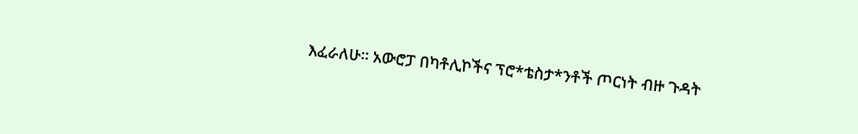እፈራለሁ። አውሮፓ በካቶሊኮችና ፕሮ*ቴስታ*ንቶች ጦርነት ብዙ ጉዳት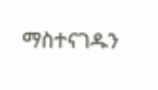ማስተናገዱን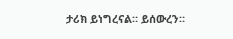ታሪክ ይነግረናል። ይሰውረን።